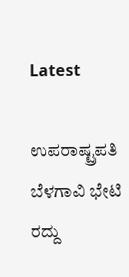Latest

ಉಪರಾಷ್ಟ್ರಪತಿ ಬೆಳಗಾವಿ ಭೇಟಿ ರದ್ದು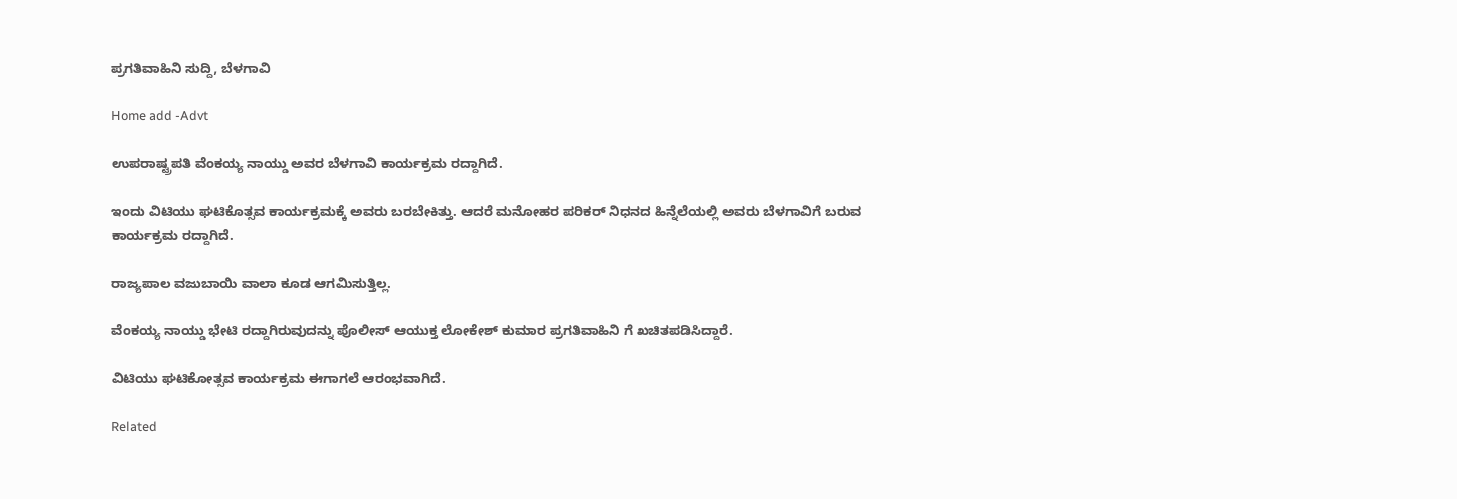ಪ್ರಗತಿವಾಹಿನಿ ಸುದ್ದಿ, ಬೆಳಗಾವಿ

Home add -Advt

ಉಪರಾಷ್ಟ್ರಪತಿ ವೆಂಕಯ್ಯ ನಾಯ್ಡು ಅವರ ಬೆಳಗಾವಿ ಕಾರ್ಯಕ್ರಮ ರದ್ದಾಗಿದೆ.

ಇಂದು ವಿಟಿಯು ಘಟಿಕೊತ್ಸವ ಕಾರ್ಯಕ್ರಮಕ್ಕೆ ಅವರು ಬರಬೇಕಿತ್ತು. ಆದರೆ ಮನೋಹರ ಪರಿಕರ್ ನಿಧನದ ಹಿನ್ನೆಲೆಯಲ್ಲಿ ಅವರು ಬೆಳಗಾವಿಗೆ ಬರುವ ಕಾರ್ಯಕ್ರಮ ರದ್ದಾಗಿದೆ.

ರಾಜ್ಯಪಾಲ ವಜುಬಾಯಿ ವಾಲಾ ಕೂಡ ಆಗಮಿಸುತ್ತಿಲ್ಲ.

ವೆಂಕಯ್ಯ ನಾಯ್ಡು ಭೇಟಿ ರದ್ದಾಗಿರುವುದನ್ನು ಪೊಲೀಸ್ ಆಯುಕ್ತ ಲೋಕೇಶ್ ಕುಮಾರ ಪ್ರಗತಿವಾಹಿನಿ ಗೆ ಖಚಿತಪಡಿಸಿದ್ದಾರೆ.

ವಿಟಿಯು ಘಟಿಕೋತ್ಸವ ಕಾರ್ಯಕ್ರಮ ಈಗಾಗಲೆ ಆರಂಭವಾಗಿದೆ.

Related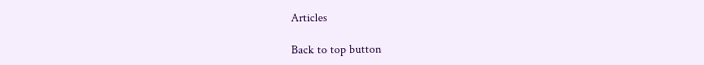Articles

Back to top button